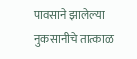पावसाने झालेल्या नुकसानीचे तात्काळ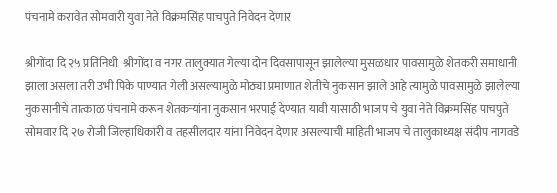पंचनामे करावेत सोमवारी युवा नेते विक्रमसिंह पाचपुते निवेदन देणार

श्रीगोंदा दि २५ प्रतिनिधी  श्रीगोंदा व नगर तालुक्यात गेल्या दोन दिवसापासून झालेल्या मुसळधार पावसामुळे शेतकरी समाधानी झाला असला तरी उभी पिके पाण्यात गेली असल्यामुळे मोठ्या प्रमाणात शेतीचे नुकसान झाले आहे त्यामुळे पावसामुळे झालेल्या नुकसानीचे तात्काळ पंचनामे करून शेतकऱ्यांना नुकसान भरपाई देण्यात यावी यासाठी भाजप चे युवा नेते विक्रमसिंह पाचपुते सोमवार दि २७ रोजी जिल्हाधिकारी व तहसीलदार यांना निवेदन देणार असल्याची माहिती भाजप चे तालुकाध्यक्ष संदीप नागवडे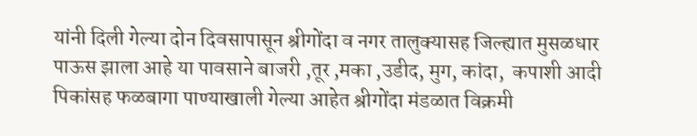यांनी दिली गेल्या दोन दिवसापासून श्रीगोंदा व नगर तालुक्यासह जिल्ह्यात मुसळधार पाऊस झाला आहे या पावसाने बाजरी ,तूर ,मका ,उडीद, मुग, कांदा,  कपाशी आदी पिकांसह फळबागा पाण्याखाली गेल्या आहेत श्रीगोंदा मंडळात विक्रमी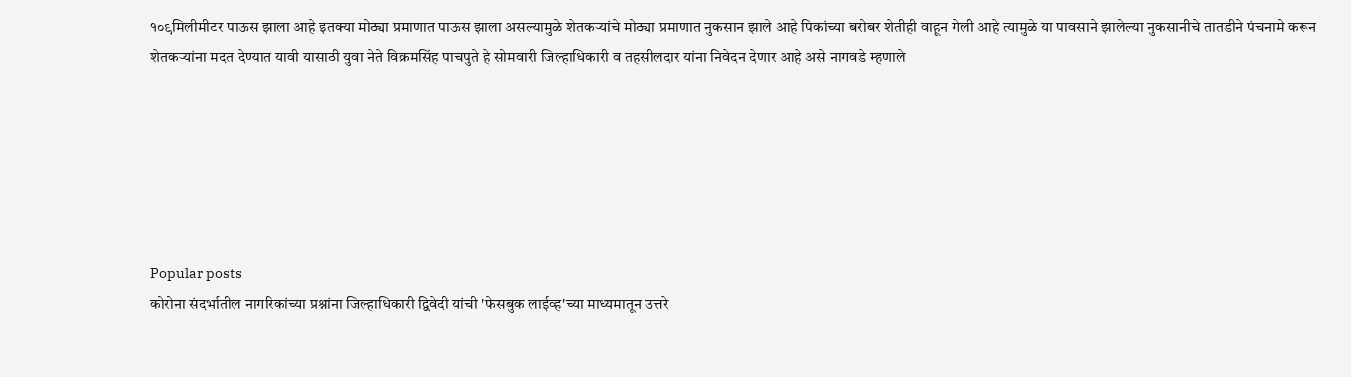१०९मिलीमीटर पाऊस झाला आहे इतक्या मोठ्या प्रमाणात पाऊस झाला असल्यामुळे शेतकऱ्यांचे मोठ्या प्रमाणात नुकसान झाले आहे पिकांच्या बरोबर शेतीही वाहून गेली आहे त्यामुळे या पावसाने झालेल्या नुकसानीचे तातडीने पंचनामे करून शेतकऱ्यांना मदत देण्यात यावी यासाठी युवा नेते विक्रमसिंह पाचपुते हे सोमवारी जिल्हाधिकारी व तहसीलदार यांना निवेदन देणार आहे असे नागवडे म्हणाले






Popular posts
कोरोना संदर्भातील नागरिकांच्या प्रश्नांना जिल्हाधिकारी द्विवेदी यांची 'फेसबुक लाईव्ह'च्या माध्यमातून उत्तरे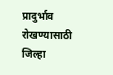प्रादुर्भाव रोखण्यासाठी जिल्हा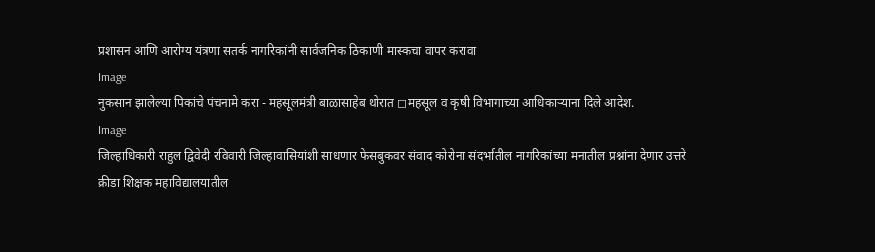प्रशासन आणि आरोग्य यंत्रणा सतर्क नागरिकांनी सार्वजनिक ठिकाणी मास्कचा वापर करावा
Image
नुकसान झालेल्या पिकांचे पंचनामे करा - महसूलमंत्री बाळासाहेब थोरात ◻महसूल व कृषी विभागाच्या आधिकाऱ्याना दिले आदेश.
Image
जिल्हाधिकारी राहुल द्विवेदी रविवारी जिल्हावासियांशी साधणार फेसबुकवर संवाद कोरोना संदर्भातील नागरिकांच्या मनातील प्रश्नांना देणार उत्तरे
क्रीडा शिक्षक महाविद्यालयातील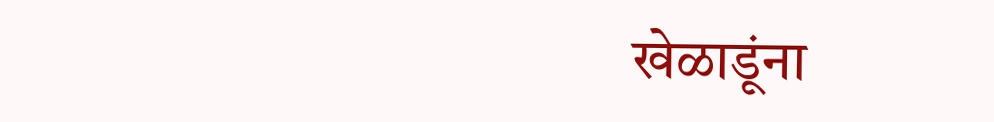खेळाडूंना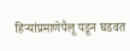हिऱ्यांप्रमाणेपैलू पडून घडवत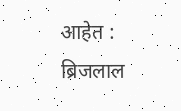आहेत : ब्रिजलाल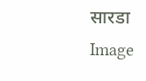सारडा
Image